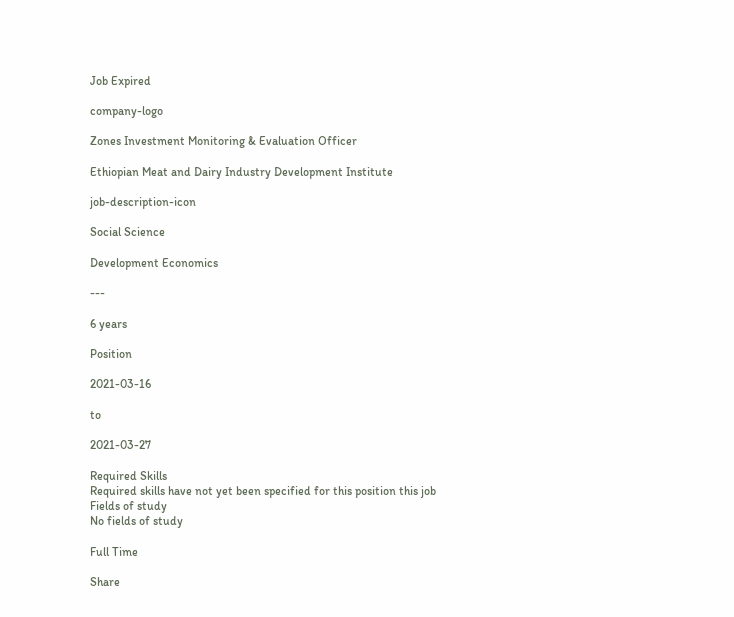Job Expired

company-logo

Zones Investment Monitoring & Evaluation Officer

Ethiopian Meat and Dairy Industry Development Institute

job-description-icon

Social Science

Development Economics

---

6 years

Position

2021-03-16

to

2021-03-27

Required Skills
Required skills have not yet been specified for this position this job
Fields of study
No fields of study

Full Time

Share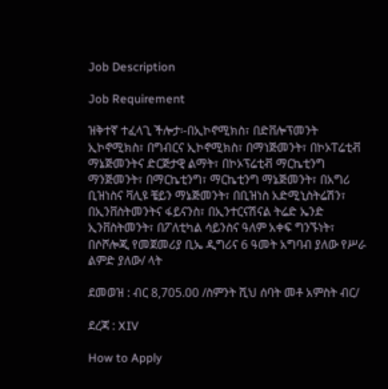Job Description

Job Requirement

ዝቅተኛ ተፈላጊ ችሎታ፡-በኢኮኖሚክስ፣ በድቨሎፕመንት ኢኮኖሚክስ፣ በግብርና ኢኮኖሚክስ፣ በማነጅመንት፣ በኮኦፐሬቲቭ ማኔጅመንትና ድርጅታዊ ልማት፣ በኮኦፕሬቲቭ ማርኬቲንግ ማንጅመንት፣ በማርኬቲንግ፣ ማርኬቲንግ ማኔጅመንት፣ በአግሪ ቢዝነስና ቫሊዩ ቼይን ማኔጅመንት፣ በቢዝነስ አድሚኒስትሬሽን፣ በኢንቨስትመንትና ፋይናንስ፣ በኢንተርናሽናል ትሬድ ኤንድ ኢንቨስትመንት፣ በፖለቲካል ሳይንስና ዓለም አቀፍ ግንኙነት፣ በሶሾሎጂ የመጀመሪያ ቢኤ ዲግሪና 6 ዓመት አግባብ ያለው የሥራ ልምድ ያለው/ ላት

ደመወዝ : ብር 8,705.00 /ስምንት ሺህ ሰባት መቶ አምስት ብር/

ደረጃ : XIV

How to Apply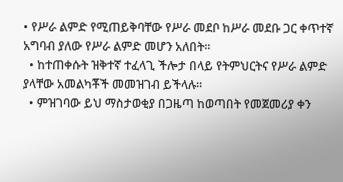• የሥራ ልምድ የሚጠይቅባቸው የሥራ መደቦ ከሥራ መደቡ ጋር ቀጥተኛ አግባብ ያለው የሥራ ልምድ መሆን አለበት፡፡
  • ከተጠቀሱት ዝቅተኛ ተፈላጊ ችሎታ በላይ የትምህርትና የሥራ ልምድ ያላቸው አመልካቾች መመዝገብ ይችላሉ፡፡
  • ምዝገባው ይህ ማስታወቂያ በጋዜጣ ከወጣበት የመጀመሪያ ቀን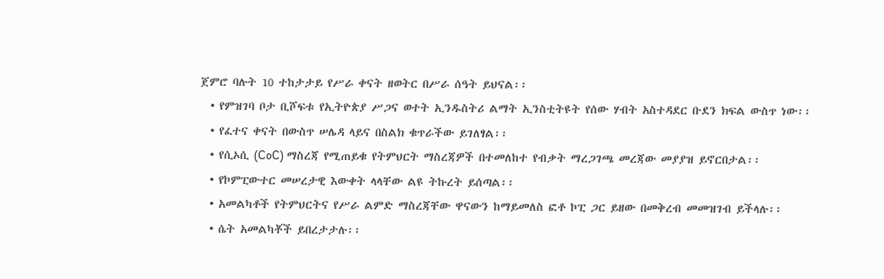ጀምሮ ባሉት 10 ተከታታይ የሥራ ቀናት ዘወትር በሥራ ሰዓት ይህናል፡፡
  • የምዝገባ ቦታ ቢሾፍቱ የኢትዮጵያ ሥጋና ወተት ኢንዱስትሪ ልማት ኢንስቲትዩት የሰው ሃብት አስተዳደር ቡደን ክፍል ውስጥ ነው፡፡
  • የፈተና ቀናት በውስጥ ሠሌዳ ላይና በስልክ ቁጥራችው ይገለፃል፡፡
  • የሲኦሲ (CoC) ማስረጃ የሚጠይቁ የትምህርት ማስረጃዎች በተመለከተ የብቃት ማረጋገጫ መረጃው መያያዝ ይኖርበታል፡፡
  • የኮምፒውተር መሠረታዊ እውቀት ላላቸው ልዩ ትኩረት ይሰጣል፡፡
  • አመልካቶች የትምህርትና የሥራ ልምድ ማስረጃቸው ዋናውን ከማይመለስ ፎቶ ኮፒ ጋር ይዘው በመቅረብ መመዝገብ ይችላሉ፡፡
  • ሴት አመልካቾች ይበረታታሉ፡፡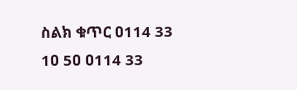ስልክ ቁጥር ዐ114 33 1ዐ 5ዐ ዐ114 33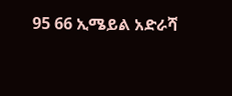95 66 ኢሜይል አድራሻ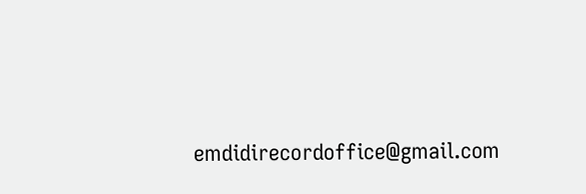emdidirecordoffice@gmail.com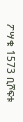ፖሣቁ 1573 ቢሾፍቱ